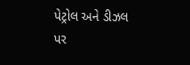પેટ્રોલ અને ડીઝલ પર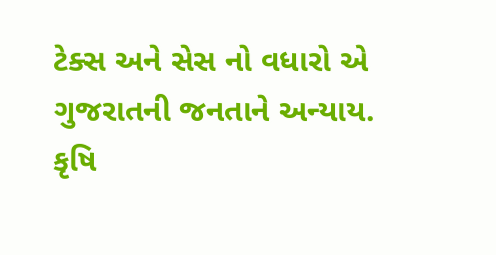ટેક્સ અને સેસ નો વધારો એ ગુજરાતની જનતાને અન્યાય.
કૃષિ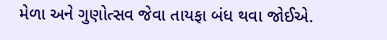મેળા અને ગુણોત્સવ જેવા તાયફા બંધ થવા જોઈએ.